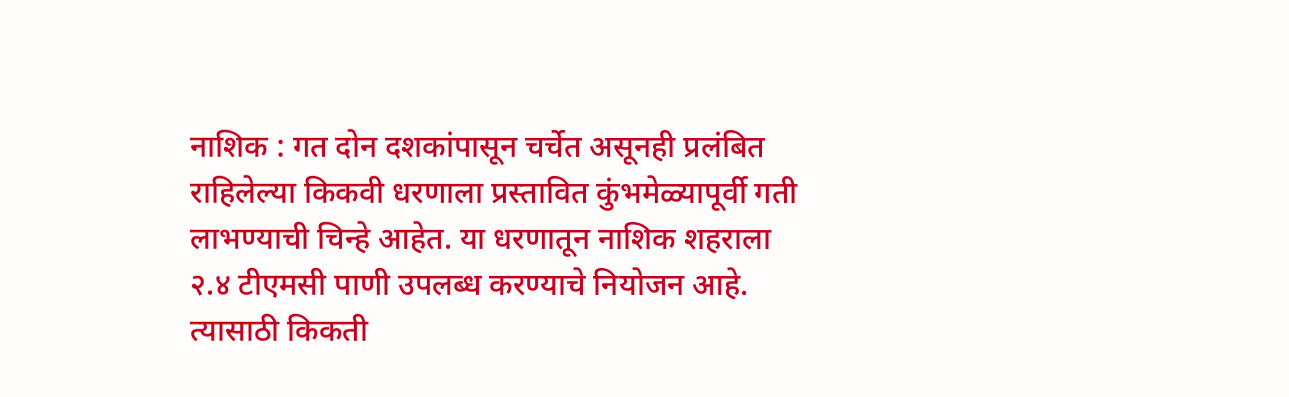नाशिक : गत दोन दशकांपासून चर्चेत असूनही प्रलंबित राहिलेल्या किकवी धरणाला प्रस्तावित कुंभमेळ्यापूर्वी गती लाभण्याची चिन्हे आहेत. या धरणातून नाशिक शहराला २.४ टीएमसी पाणी उपलब्ध करण्याचे नियोजन आहे.
त्यासाठी किकती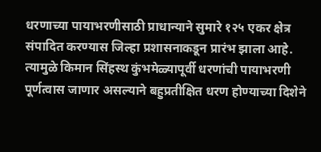धरणाच्या पायाभरणीसाठी प्राधान्याने सुमारे १२५ एकर क्षेत्र संपादित करण्यास जिल्हा प्रशासनाकडून प्रारंभ झाला आहे. त्यामुळे किमान सिंहस्थ कुंभमेळ्यापूर्वी धरणांची पायाभरणी पूर्णत्वास जाणार असल्याने बहुप्रतीक्षित धरण होण्याच्या दिशेने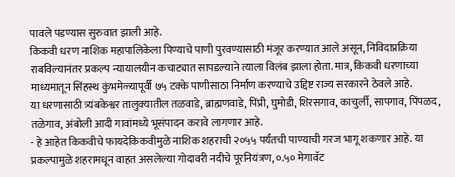पावले पडण्यास सुरुवात झाली आहे.
किकवी धरण नाशिक महापालिकेला पिण्याचे पाणी पुरवण्यासाठी मंजूर करण्यात आले असून, निविदाप्रक्रिया राबविल्यानंतर प्रकल्प न्यायालयीन कचाट्यात सापडल्याने त्याला विलंब झाला होता. मात्र, किकवी धरणाच्या माध्यमातून सिंहस्थ कुंभमेळ्यापूर्वी ७५ टक्के पाणीसाठा निर्माण करण्याचे उद्दिष्ट राज्य सरकारने ठेवले आहे.
या धरणासाठी त्र्यंबकेश्वर तालुक्यातील तळवाडे, ब्राह्मणवाडे, पिंप्री, घुमोडी, शिरसगाव, काचुर्ली, सापगाव, पिंपळद, तळेगाव, अंबोली आदी गावांमध्ये भूसंपादन करावे लागणार आहे.
- हे आहेत किकवीचे फायदेकिकवीमुळे नाशिक शहराची २०५५ पर्यंतची पाण्याची गरज भागू शकणार आहे. या प्रकल्पामुळे शहरामधून वाहत असलेल्या गोदावरी नदीचे पूरनियंत्रण, ०.५० मेगावॅट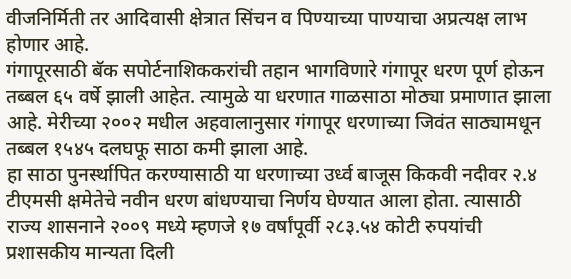वीजनिर्मिती तर आदिवासी क्षेत्रात सिंचन व पिण्याच्या पाण्याचा अप्रत्यक्ष लाभ होणार आहे.
गंगापूरसाठी बॅक सपोर्टनाशिककरांची तहान भागविणारे गंगापूर धरण पूर्ण होऊन तब्बल ६५ वर्षे झाली आहेत. त्यामुळे या धरणात गाळसाठा मोठ्या प्रमाणात झाला आहे. मेरीच्या २००२ मधील अहवालानुसार गंगापूर धरणाच्या जिवंत साठ्यामधून तब्बल १५४५ दलघफू साठा कमी झाला आहे.
हा साठा पुनर्स्थापित करण्यासाठी या धरणाच्या उर्ध्व बाजूस किकवी नदीवर २.४ टीएमसी क्षमेतेचे नवीन धरण बांधण्याचा निर्णय घेण्यात आला होता. त्यासाठी राज्य शासनाने २००९ मध्ये म्हणजे १७ वर्षांपूर्वी २८३.५४ कोटी रुपयांची प्रशासकीय मान्यता दिली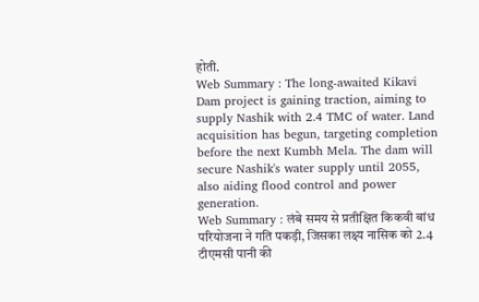होती.
Web Summary : The long-awaited Kikavi Dam project is gaining traction, aiming to supply Nashik with 2.4 TMC of water. Land acquisition has begun, targeting completion before the next Kumbh Mela. The dam will secure Nashik's water supply until 2055, also aiding flood control and power generation.
Web Summary : लंबे समय से प्रतीक्षित किकवी बांध परियोजना ने गति पकड़ी, जिसका लक्ष्य नासिक को 2.4 टीएमसी पानी की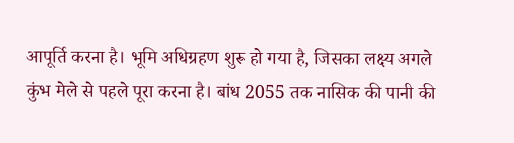आपूर्ति करना है। भूमि अधिग्रहण शुरू हो गया है, जिसका लक्ष्य अगले कुंभ मेले से पहले पूरा करना है। बांध 2055 तक नासिक की पानी की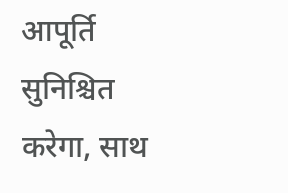आपूर्ति सुनिश्चित करेगा, साथ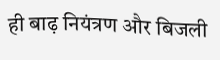ही बाढ़ नियंत्रण और बिजली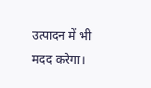उत्पादन में भी मदद करेगा।